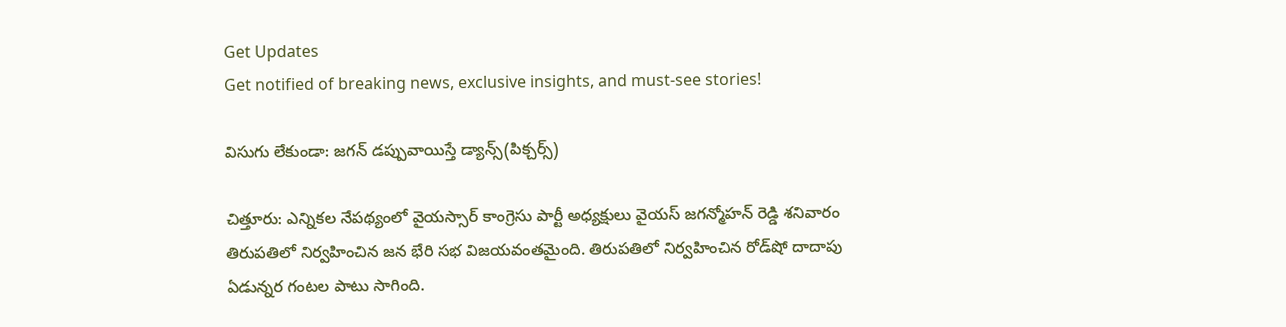Get Updates
Get notified of breaking news, exclusive insights, and must-see stories!

విసుగు లేకుండా: జగన్ డప్పువాయిస్తే డ్యాన్స్(పిక్చర్స్)

చిత్తూరు: ఎన్నికల నేపథ్యంలో వైయస్సార్ కాంగ్రెసు పార్టీ అధ్యక్షులు వైయస్ జగన్మోహన్ రెడ్డి శనివారం తిరుపతిలో నిర్వహించిన జన భేరి సభ విజయవంతమైంది. తిరుపతిలో నిర్వహించిన రోడ్‌షో దాదాపు ఏడున్నర గంటల పాటు సాగింది.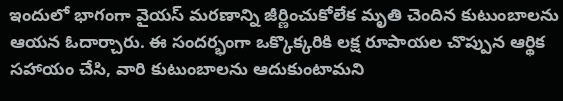ఇందులో భాగంగా వైయస్ మరణాన్ని జీర్ణించుకోలేక మృతి చెందిన కుటుంబాలను ఆయన ఓదార్చారు. ఈ సందర్భంగా ఒక్కొక్కరికి లక్ష రూపాయల చొప్పున ఆర్థిక సహాయం చేసి, వారి కుటుంబాలను ఆదుకుంటామని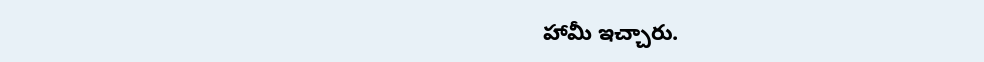హామీ ఇచ్చారు.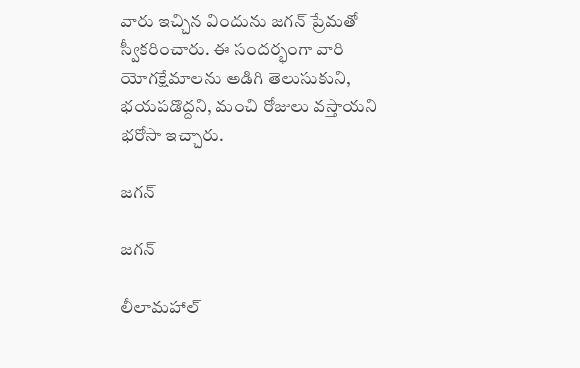వారు ఇచ్చిన విందును జగన్ ప్రేమతో స్వీకరించారు. ఈ సందర్భంగా వారి యోగక్షేమాలను అడిగి తెలుసుకుని, భయపడొద్దని, మంచి రోజులు వస్తాయని భరోసా ఇచ్చారు.

జగన్

జగన్

లీలామహాల్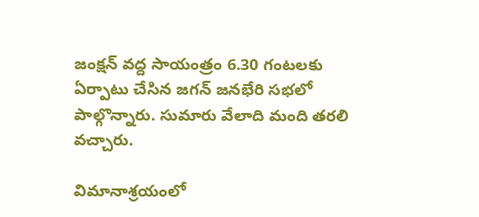జంక్షన్ వద్ద సాయంత్రం 6.30 గంటలకు ఏర్పాటు చేసిన జగన్ జనభేరి సభలో పాల్గొన్నారు. సుమారు వేలాది మంది తరలి వచ్చారు.

విమానాశ్రయంలో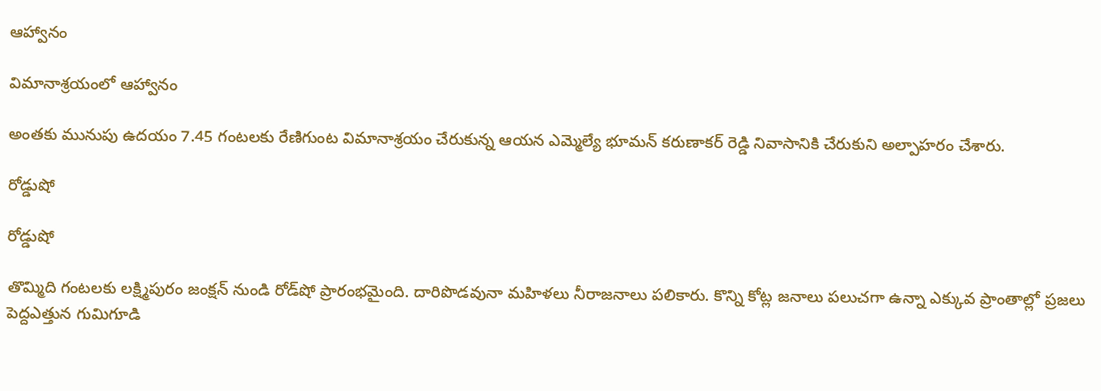ఆహ్వానం

విమానాశ్రయంలో ఆహ్వానం

అంతకు మునుపు ఉదయం 7.45 గంటలకు రేణిగుంట విమానాశ్రయం చేరుకున్న ఆయన ఎమ్మెల్యే భూమన్ కరుణాకర్ రెడ్డి నివాసానికి చేరుకుని అల్పాహరం చేశారు.

రోడ్డుషో

రోడ్డుషో

తొమ్మిది గంటలకు లక్ష్మిపురం జంక్షన్ నుండి రోడ్‌షో ప్రారంభమైంది. దారిపొడవునా మహిళలు నీరాజనాలు పలికారు. కొన్ని కోట్ల జనాలు పలుచగా ఉన్నా ఎక్కువ ప్రాంతాల్లో ప్రజలు పెద్దఎత్తున గుమిగూడి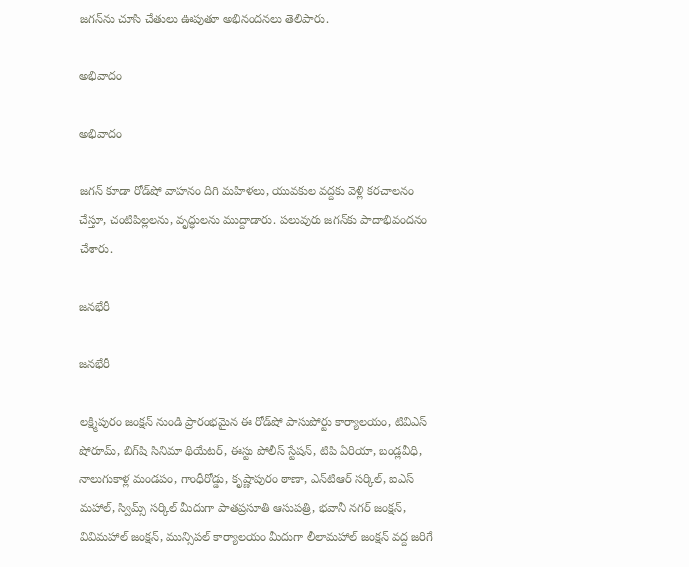జగన్‌ను చూసి చేతులు ఊపుతూ అభినందనలు తెలిపారు.

అభివాదం

అభివాదం

జగన్ కూడా రోడ్‌షో వాహనం దిగి మహిళలు, యువకుల వద్దకు వెళ్లి కరచాలనం చేస్తూ, చంటిపిల్లలను, వృద్ధులను ముద్దాడారు. పలువురు జగన్‌కు పాదాభివందనం చేశారు.

జనభేరీ

జనభేరీ

లక్ష్మిపురం జంక్షన్ నుండి ప్రారంభమైన ఈ రోడ్‌షో పాసుపోర్టు కార్యాలయం, టివిఎస్ షోరూమ్, బిగ్‌షి సినిమా థియేటర్, ఈస్టు పోలీస్ స్టేషన్, టిపి ఏరియా, బండ్లవీధి, నాలుగుకాళ్ల మండపం, గాంధీరోడ్డు, కృష్ణాపురం ఠాణా, ఎన్‌టిఆర్ సర్కిల్, ఐఎస్ మహాల్, స్విమ్స్ సర్కిల్ మీదుగా పాతప్రసూతి ఆసుపత్రి, భవానీ నగర్ జంక్షన్, వివిమహాల్ జంక్షన్, మున్సిపల్ కార్యాలయం మీదుగా లీలామహాల్ జంక్షన్ వద్ద జరిగే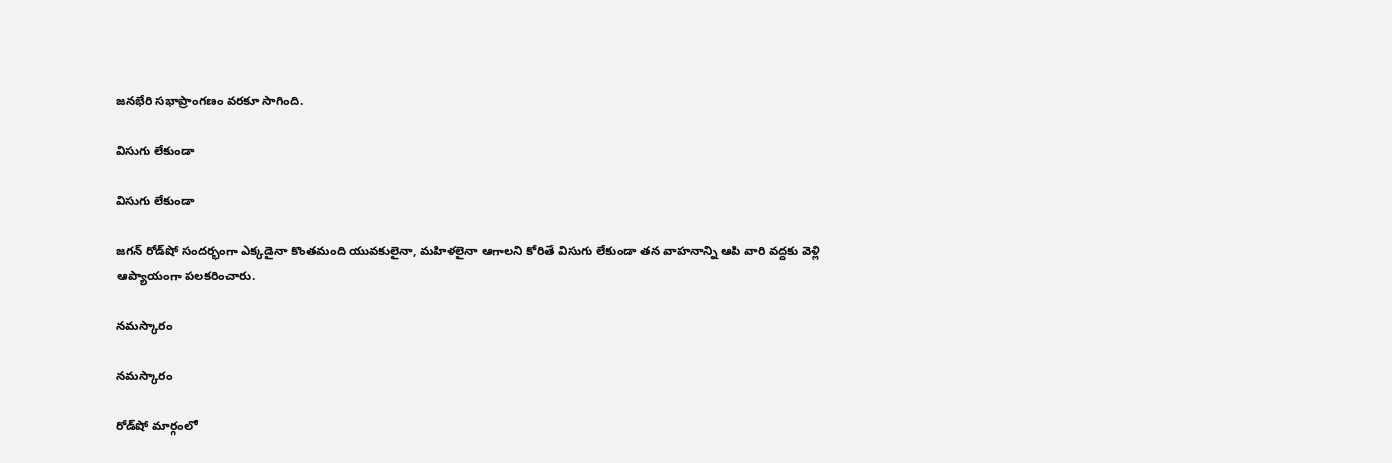జనభేరి సభాప్రాంగణం వరకూ సాగింది.

విసుగు లేకుండా

విసుగు లేకుండా

జగన్ రోడ్‌షో సందర్భంగా ఎక్కడైనా కొంతమంది యువకులైనా, మహిళలైనా ఆగాలని కోరితే విసుగు లేకుండా తన వాహనాన్ని ఆపి వారి వద్దకు వెళ్లి ఆప్యాయంగా పలకరించారు.

నమస్కారం

నమస్కారం

రోడ్‌షో మార్గంలో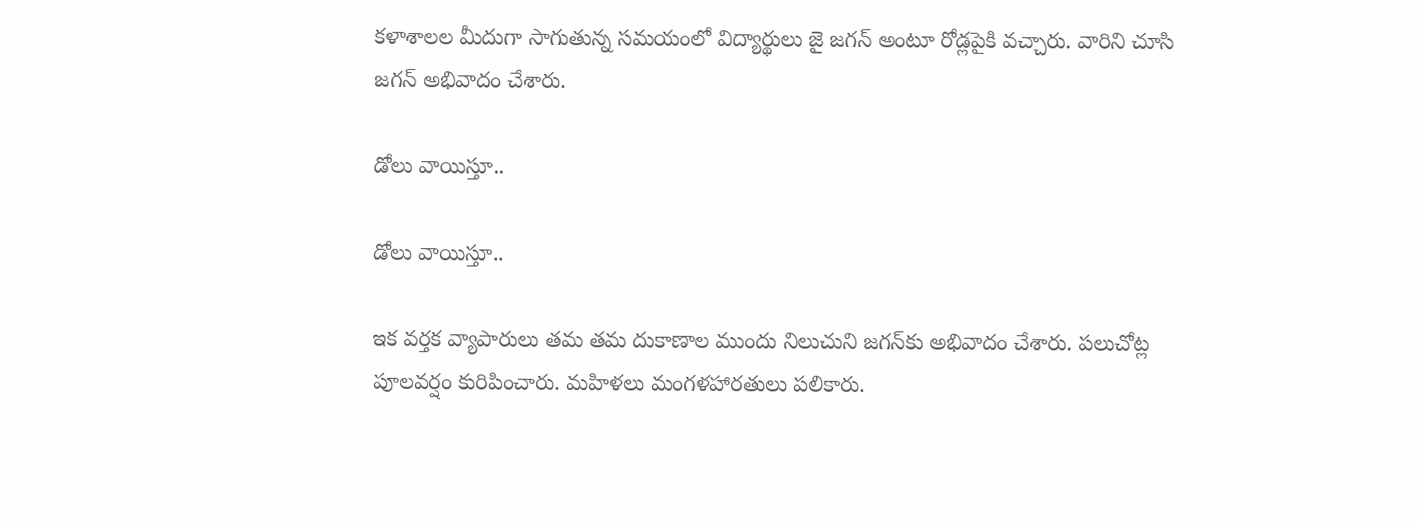కళాశాలల మీదుగా సాగుతున్న సమయంలో విద్యార్థులు జై జగన్ అంటూ రోడ్లపైకి వచ్చారు. వారిని చూసి జగన్ అభివాదం చేశారు.

డోలు వాయిస్తూ..

డోలు వాయిస్తూ..

ఇక వర్తక వ్యాపారులు తమ తమ దుకాణాల ముందు నిలుచుని జగన్‌కు అభివాదం చేశారు. పలుచోట్ల పూలవర్షం కురిపించారు. మహిళలు మంగళహారతులు పలికారు.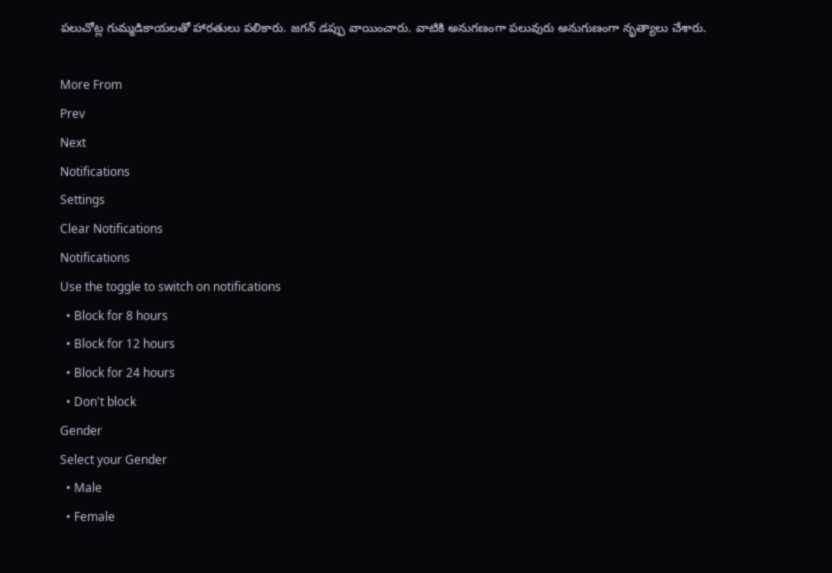పలుచోట్ల గుమ్మడికాయలతో హారతులు పలికారు. జగన్ డప్పు వాయించారు. వాటికి అనుగణంగా పలువురు అనుగుణంగా నృత్యాలు చేశారు.

More From
Prev
Next
Notifications
Settings
Clear Notifications
Notifications
Use the toggle to switch on notifications
  • Block for 8 hours
  • Block for 12 hours
  • Block for 24 hours
  • Don't block
Gender
Select your Gender
  • Male
  • Female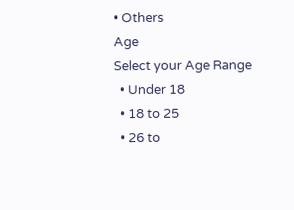• Others
Age
Select your Age Range
  • Under 18
  • 18 to 25
  • 26 to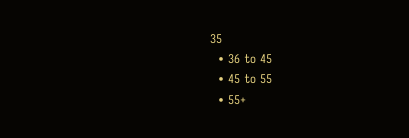35
  • 36 to 45
  • 45 to 55
  • 55+